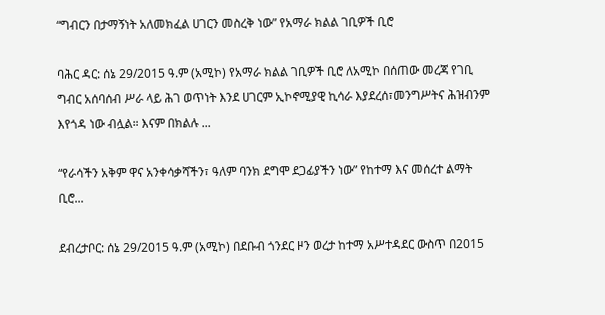“ግብርን በታማኝነት አለመክፈል ሀገርን መስረቅ ነው” የአማራ ክልል ገቢዎች ቢሮ

ባሕር ዳር: ሰኔ 29/2015 ዓ.ም (አሚኮ) የአማራ ክልል ገቢዎች ቢሮ ለአሚኮ በሰጠው መረጃ የገቢ ግብር አሰባሰብ ሥራ ላይ ሕገ ወጥነት እንደ ሀገርም ኢኮኖሚያዊ ኪሳራ እያደረሰ፣መንግሥትና ሕዝብንም እየጎዳ ነው ብሏል። እናም በክልሉ ...

“የራሳችን አቅም ዋና አንቀሳቃሻችን፣ ዓለም ባንክ ደግሞ ደጋፊያችን ነው” የከተማ እና መሰረተ ልማት ቢሮ...

ደብረታቦር: ሰኔ 29/2015 ዓ.ም (አሚኮ) በደቡብ ጎንደር ዞን ወረታ ከተማ አሥተዳደር ውስጥ በ2015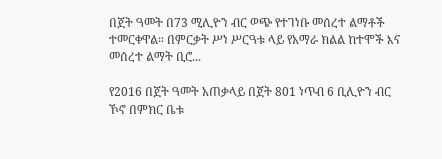በጀት ዓመት በ73 ሚሊዮን ብር ወጭ የተገነቡ መሰረተ ልማቶች ተመርቀዋል። በምርቃት ሥነ ሥርዓቱ ላይ የአማራ ክልል ከተሞች እና መሰረተ ልማት ቢሮ...

የ2016 በጀት ዓመት አጠቃላይ በጀት 801 ነጥብ 6 ቢሊዮን ብር ኾኖ በምክር ቤቱ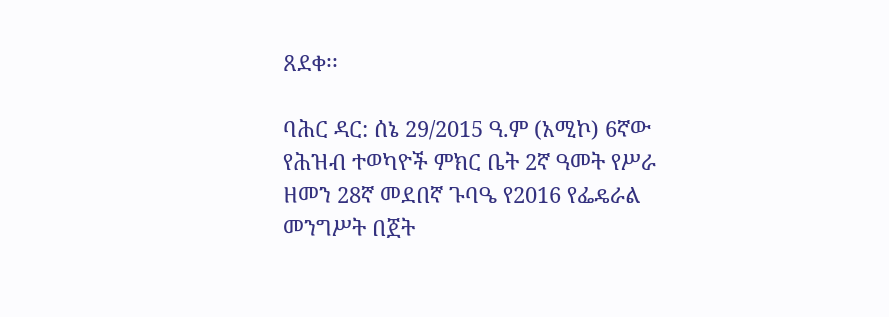ጸደቀ፡፡

ባሕር ዳር: ሰኔ 29/2015 ዓ.ም (አሚኮ) 6ኛው የሕዝብ ተወካዮች ምክር ቤት 2ኛ ዓመት የሥራ ዘመን 28ኛ መደበኛ ጉባዔ የ2016 የፌዴራል መንግሥት በጀት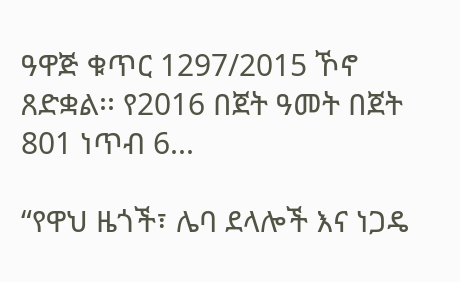ዓዋጅ ቁጥር 1297/2015 ኾኖ ጸድቋል፡፡ የ2016 በጀት ዓመት በጀት 801 ነጥብ 6...

“የዋህ ዜጎች፣ ሌባ ደላሎች እና ነጋዴ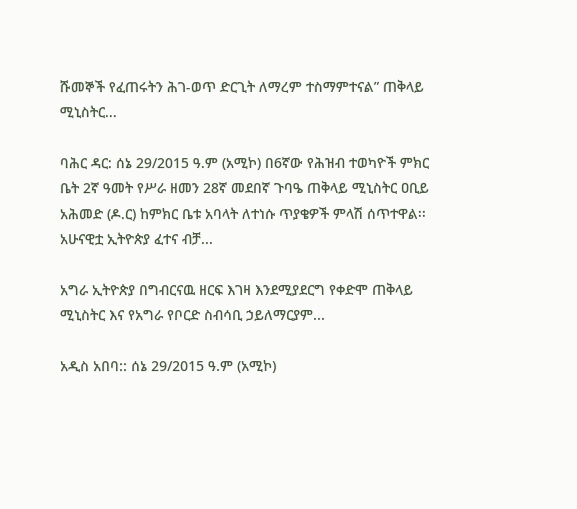ሹመኞች የፈጠሩትን ሕገ-ወጥ ድርጊት ለማረም ተስማምተናል” ጠቅላይ ሚኒስትር...

ባሕር ዳር: ሰኔ 29/2015 ዓ.ም (አሚኮ) በ6ኛው የሕዝብ ተወካዮች ምክር ቤት 2ኛ ዓመት የሥራ ዘመን 28ኛ መደበኛ ጉባዔ ጠቅላይ ሚኒስትር ዐቢይ አሕመድ (ዶ.ር) ከምክር ቤቱ አባላት ለተነሱ ጥያቄዎች ምላሽ ሰጥተዋል፡፡ አሁናዊቷ ኢትዮጵያ ፈተና ብቻ...

አግራ ኢትዮጵያ በግብርናዉ ዘርፍ እገዛ እንደሚያደርግ የቀድሞ ጠቅላይ ሚኒስትር እና የአግራ የቦርድ ስብሳቢ ኃይለማርያም...

አዲስ አበባ:: ሰኔ 29/2015 ዓ.ም (አሚኮ)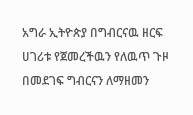አግራ ኢትዮጵያ በግብርናዉ ዘርፍ ሀገሪቱ የጀመረችዉን የለዉጥ ጉዞ በመደገፍ ግብርናን ለማዘመን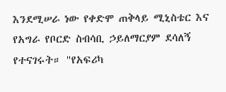እንደሚሠራ ነው የቀድሞ ጠቅላይ ሚኒስቴር እና የአግራ የቦርድ ስብሳቢ ኃይለማርያም ደሳለኝ የተናገሩት። "የአፍሪካ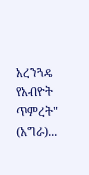አረንጓዴ የአብዮት ጥምረት" (አግራ)...